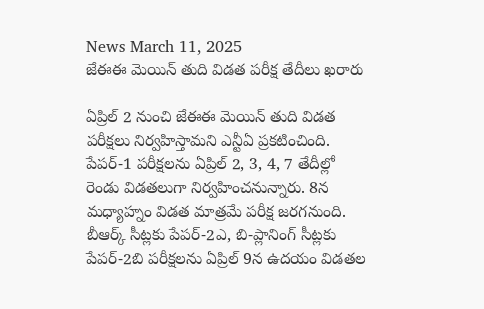News March 11, 2025
జేఈఈ మెయిన్ తుది విడత పరీక్ష తేదీలు ఖరారు

ఏప్రిల్ 2 నుంచి జేఈఈ మెయిన్ తుది విడత పరీక్షలు నిర్వహిస్తామని ఎన్టీఏ ప్రకటించింది. పేపర్-1 పరీక్షలను ఏప్రిల్ 2, 3, 4, 7 తేదీల్లో రెండు విడతలుగా నిర్వహించనున్నారు. 8న మధ్యాహ్నం విడత మాత్రమే పరీక్ష జరగనుంది. బీఆర్క్ సీట్లకు పేపర్-2ఎ, బి-ప్లానింగ్ సీట్లకు పేపర్-2బి పరీక్షలను ఏప్రిల్ 9న ఉదయం విడతల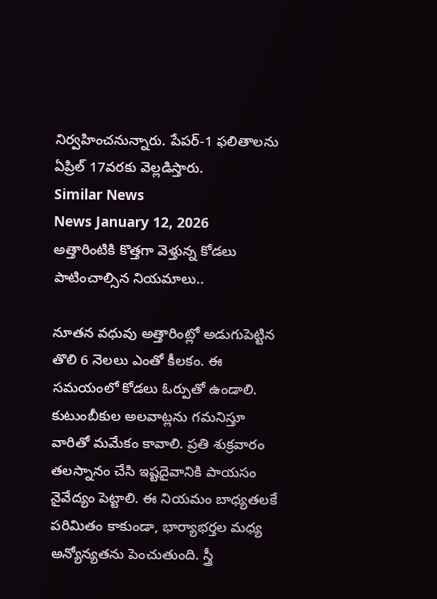నిర్వహించనున్నారు. పేపర్-1 ఫలితాలను ఏప్రిల్ 17వరకు వెల్లడిస్తారు.
Similar News
News January 12, 2026
అత్తారింటికి కొత్తగా వెళ్తున్న కోడలు పాటించాల్సిన నియమాలు..

నూతన వధువు అత్తారింట్లో అడుగుపెట్టిన తొలి 6 నెలలు ఎంతో కీలకం. ఈ సమయంలో కోడలు ఓర్పుతో ఉండాలి. కుటుంబీకుల అలవాట్లను గమనిస్తూ వారితో మమేకం కావాలి. ప్రతి శుక్రవారం తలస్నానం చేసి ఇష్టదైవానికి పాయసం నైవేద్యం పెట్టాలి. ఈ నియమం బాధ్యతలకే పరిమితం కాకుండా, భార్యాభర్తల మధ్య అన్యోన్యతను పెంచుతుంది. స్త్రీ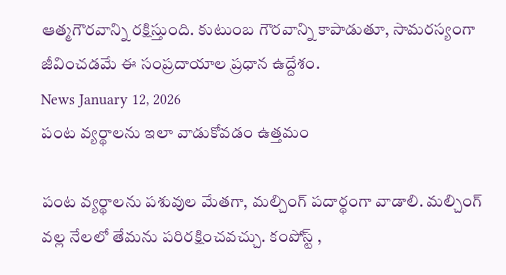ఆత్మగౌరవాన్ని రక్షిస్తుంది. కుటుంబ గౌరవాన్ని కాపాడుతూ, సామరస్యంగా జీవించడమే ఈ సంప్రదాయాల ప్రధాన ఉద్దేశం.
News January 12, 2026
పంట వ్యర్థాలను ఇలా వాడుకోవడం ఉత్తమం

పంట వ్యర్థాలను పశువుల మేతగా, మల్చింగ్ పదార్థంగా వాడాలి. మల్చింగ్ వల్ల నేలలో తేమను పరిరక్షించవచ్చు. కంపోస్ట్ ,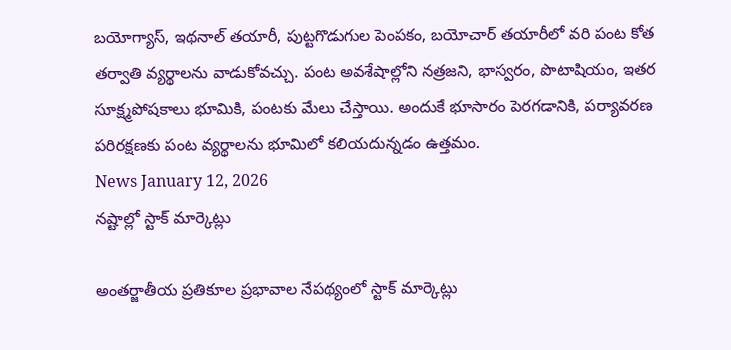బయోగ్యాస్, ఇథనాల్ తయారీ, పుట్టగొడుగుల పెంపకం, బయోచార్ తయారీలో వరి పంట కోత తర్వాతి వ్యర్థాలను వాడుకోవచ్చు. పంట అవశేషాల్లోని నత్రజని, భాస్వరం, పొటాషియం, ఇతర సూక్ష్మపోషకాలు భూమికి, పంటకు మేలు చేస్తాయి. అందుకే భూసారం పెరగడానికి, పర్యావరణ పరిరక్షణకు పంట వ్యర్థాలను భూమిలో కలియదున్నడం ఉత్తమం.
News January 12, 2026
నష్టాల్లో స్టాక్ మార్కెట్లు

అంతర్జాతీయ ప్రతికూల ప్రభావాల నేపథ్యంలో స్టాక్ మార్కెట్లు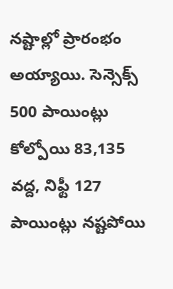నష్టాల్లో ప్రారంభం అయ్యాయి. సెన్సెక్స్ 500 పాయింట్లు కోల్పోయి 83,135 వద్ద, నిఫ్టీ 127 పాయింట్లు నష్టపోయి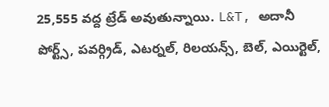25,555 వద్ద ట్రేడ్ అవుతున్నాయి. L&T, అదానీ పోర్ట్స్, పవర్గ్రిడ్, ఎటర్నల్, రిలయన్స్, బెల్, ఎయిర్టెల్,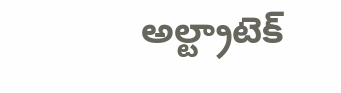అల్ట్రాటెక్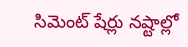సిమెంట్ షేర్లు నష్టాల్లో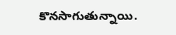కొనసాగుతున్నాయి.